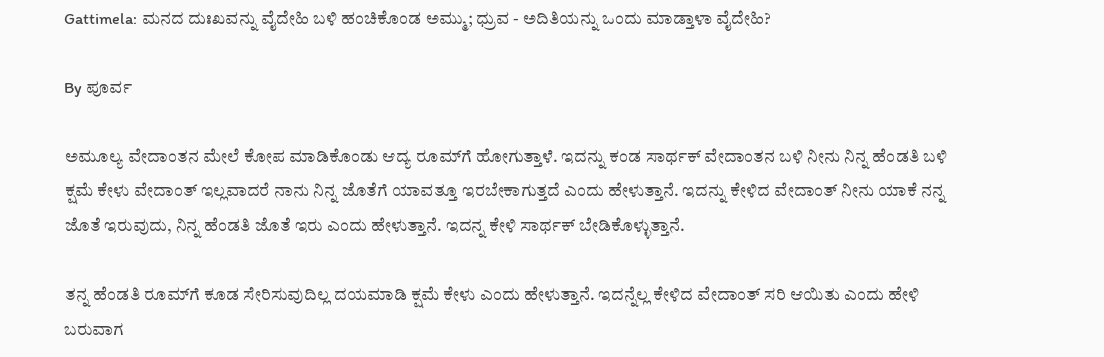Gattimela: ಮನದ ದುಃಖವನ್ನು ವೈದೇಹಿ ಬಳಿ ಹಂಚಿಕೊಂಡ ಅಮ್ಮು; ಧ್ರುವ - ಅದಿತಿಯನ್ನು ಒಂದು ಮಾಡ್ತಾಳಾ ವೈದೇಹಿ?

By ಪೂರ್ವ

ಅಮೂಲ್ಯ ವೇದಾಂತನ ಮೇಲೆ ಕೋಪ ಮಾಡಿಕೊಂಡು ಆದ್ಯ ರೂಮ್‌ಗೆ ಹೋಗುತ್ತಾಳೆ. ಇದನ್ನು ಕಂಡ ಸಾರ್ಥಕ್ ವೇದಾಂತನ ಬಳಿ ನೀನು ನಿನ್ನ ಹೆಂಡತಿ ಬಳಿ ಕ್ಷಮೆ ಕೇಳು ವೇದಾಂತ್ ಇಲ್ಲವಾದರೆ ನಾನು ನಿನ್ನ ಜೊತೆಗೆ ಯಾವತ್ತೂ ಇರಬೇಕಾಗುತ್ತದೆ ಎಂದು ಹೇಳುತ್ತಾನೆ. ಇದನ್ನು ಕೇಳಿದ ವೇದಾಂತ್ ನೀನು ಯಾಕೆ ನನ್ನ ಜೊತೆ ಇರುವುದು, ನಿನ್ನ ಹೆಂಡತಿ ಜೊತೆ ಇರು ಎಂದು ಹೇಳುತ್ತಾನೆ. ಇದನ್ನ ಕೇಳಿ ಸಾರ್ಥಕ್ ಬೇಡಿಕೊಳ್ಳುತ್ತಾನೆ.

ತನ್ನ ಹೆಂಡತಿ ರೂಮ್‌ಗೆ ಕೂಡ ಸೇರಿಸುವುದಿಲ್ಲ ದಯಮಾಡಿ ಕ್ಷಮೆ ಕೇಳು ಎಂದು ಹೇಳುತ್ತಾನೆ. ಇದನ್ನೆಲ್ಲ ಕೇಳಿದ ವೇದಾಂತ್ ಸರಿ ಆಯಿತು ಎಂದು ಹೇಳಿ ಬರುವಾಗ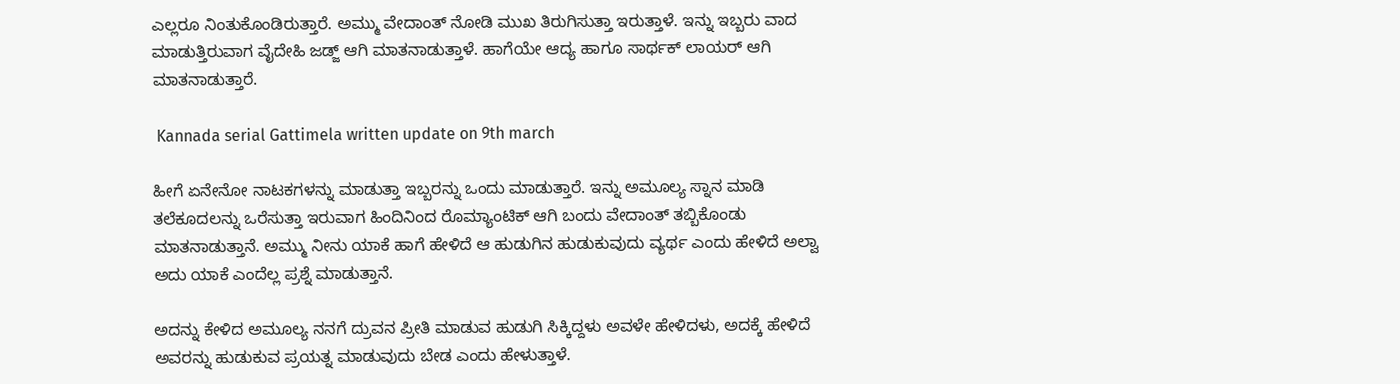ಎಲ್ಲರೂ ನಿಂತುಕೊಂಡಿರುತ್ತಾರೆ. ಅಮ್ಮು ವೇದಾಂತ್ ನೋಡಿ ಮುಖ ತಿರುಗಿಸುತ್ತಾ ಇರುತ್ತಾಳೆ. ಇನ್ನು ಇಬ್ಬರು ವಾದ ಮಾಡುತ್ತಿರುವಾಗ ವೈದೇಹಿ ಜಡ್ಜ್ ಆಗಿ ಮಾತನಾಡುತ್ತಾಳೆ. ಹಾಗೆಯೇ ಆದ್ಯ ಹಾಗೂ ಸಾರ್ಥಕ್ ಲಾಯರ್ ಆಗಿ ಮಾತನಾಡುತ್ತಾರೆ.

 Kannada serial Gattimela written update on 9th march

ಹೀಗೆ ಏನೇನೋ ನಾಟಕಗಳನ್ನು ಮಾಡುತ್ತಾ ಇಬ್ಬರನ್ನು ಒಂದು ಮಾಡುತ್ತಾರೆ. ಇನ್ನು ಅಮೂಲ್ಯ ಸ್ನಾನ ಮಾಡಿ ತಲೆಕೂದಲನ್ನು ಒರೆಸುತ್ತಾ ಇರುವಾಗ ಹಿಂದಿನಿಂದ ರೊಮ್ಯಾಂಟಿಕ್ ಆಗಿ ಬಂದು ವೇದಾಂತ್ ತಬ್ಬಿಕೊಂಡು ಮಾತನಾಡುತ್ತಾನೆ. ಅಮ್ಮು ನೀನು ಯಾಕೆ ಹಾಗೆ ಹೇಳಿದೆ ಆ ಹುಡುಗಿನ ಹುಡುಕುವುದು ವ್ಯರ್ಥ ಎಂದು ಹೇಳಿದೆ ಅಲ್ವಾ ಅದು ಯಾಕೆ ಎಂದೆಲ್ಲ ಪ್ರಶ್ನೆ ಮಾಡುತ್ತಾನೆ.

ಅದನ್ನು ಕೇಳಿದ ಅಮೂಲ್ಯ ನನಗೆ ದ್ರುವನ ಪ್ರೀತಿ ಮಾಡುವ ಹುಡುಗಿ ಸಿಕ್ಕಿದ್ದಳು ಅವಳೇ ಹೇಳಿದಳು, ಅದಕ್ಕೆ ಹೇಳಿದೆ ಅವರನ್ನು ಹುಡುಕುವ ಪ್ರಯತ್ನ ಮಾಡುವುದು ಬೇಡ ಎಂದು ಹೇಳುತ್ತಾಳೆ.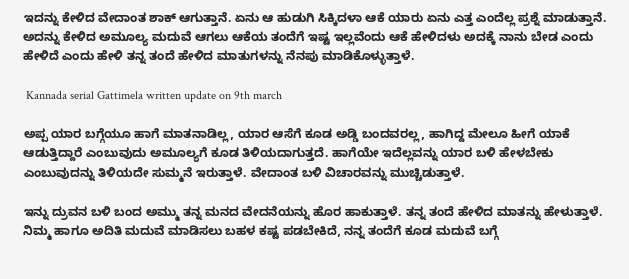ಇದನ್ನು ಕೇಳಿದ ವೇದಾಂತ ಶಾಕ್ ಆಗುತ್ತಾನೆ. ಏನು ಆ ಹುಡುಗಿ ಸಿಕ್ಕಿದಳಾ ಆಕೆ ಯಾರು ಏನು ಎತ್ತ ಎಂದೆಲ್ಲ ಪ್ರಶ್ನೆ ಮಾಡುತ್ತಾನೆ. ಅದನ್ನು ಕೇಳಿದ ಅಮೂಲ್ಯ ಮದುವೆ ಆಗಲು ಆಕೆಯ ತಂದೆಗೆ ಇಷ್ಟ ಇಲ್ಲವೆಂದು ಆಕೆ ಹೇಳಿದಳು ಅದಕ್ಕೆ ನಾನು ಬೇಡ ಎಂದು ಹೇಳಿದೆ ಎಂದು ಹೇಳಿ ತನ್ನ ತಂದೆ ಹೇಳಿದ ಮಾತುಗಳನ್ನು ನೆನಪು ಮಾಡಿಕೊಳ್ಳುತ್ತಾಳೆ.

 Kannada serial Gattimela written update on 9th march

ಅಪ್ಪ ಯಾರ ಬಗ್ಗೆಯೂ ಹಾಗೆ ಮಾತನಾಡಿಲ್ಲ, ಯಾರ ಆಸೆಗೆ ಕೂಡ ಅಡ್ಡಿ ಬಂದವರಲ್ಲ, ಹಾಗಿದ್ದ ಮೇಲೂ ಹೀಗೆ ಯಾಕೆ ಆಡುತ್ತಿದ್ದಾರೆ ಎಂಬುವುದು ಅಮೂಲ್ಯಗೆ ಕೂಡ ತಿಳಿಯದಾಗುತ್ತದೆ. ಹಾಗೆಯೇ ಇದೆಲ್ಲವನ್ನು ಯಾರ ಬಳಿ ಹೇಳಬೇಕು ಎಂಬುವುದನ್ನು ತಿಳಿಯದೇ ಸುಮ್ಮನೆ ಇರುತ್ತಾಳೆ. ವೇದಾಂತ ಬಳಿ ವಿಚಾರವನ್ನು ಮುಚ್ಚಿಡುತ್ತಾಳೆ.

ಇನ್ನು ದ್ರುವನ ಬಳಿ ಬಂದ ಅಮ್ಮು ತನ್ನ ಮನದ ವೇದನೆಯನ್ನು ಹೊರ ಹಾಕುತ್ತಾಳೆ. ತನ್ನ ತಂದೆ ಹೇಳಿದ ಮಾತನ್ನು ಹೇಳುತ್ತಾಳೆ. ನಿಮ್ಮ ಹಾಗೂ ಅದಿತಿ ಮದುವೆ ಮಾಡಿಸಲು ಬಹಳ ಕಷ್ಟ ಪಡಬೇಕಿದೆ, ನನ್ನ ತಂದೆಗೆ ಕೂಡ ಮದುವೆ ಬಗ್ಗೆ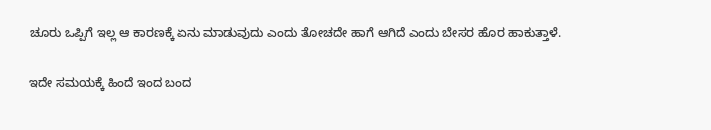ಚೂರು ಒಪ್ಪಿಗೆ ಇಲ್ಲ ಆ ಕಾರಣಕ್ಕೆ ಏನು ಮಾಡುವುದು ಎಂದು ತೋಚದೇ ಹಾಗೆ ಆಗಿದೆ ಎಂದು ಬೇಸರ ಹೊರ ಹಾಕುತ್ತಾಳೆ.

ಇದೇ ಸಮಯಕ್ಕೆ ಹಿಂದೆ ಇಂದ ಬಂದ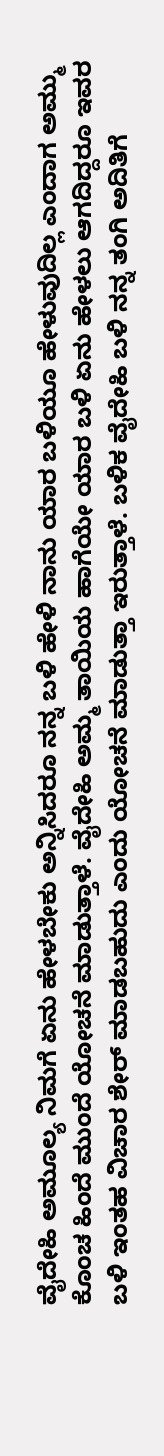ವೈದೇಹಿ ಅಮೂಲ್ಯ ನಿಮಗೆ ಏನು ಹೇಳಬೇಕು ಅನ್ನಿಸಿದರೂ ನನ್ನ ಬಳಿ ಹೇಳಿ ನಾನು ಯಾರ ಬಳಿಯೂ ಹೇಳುವುದಿಲ್ಲ ಎಂದಾಗ ಅಮ್ಮು ಕೊಂಚ ಹಿಂದೆ ಮುಂದೆ ಯೋಚನೆ ಮಾಡುತ್ತಾಳೆ. ವೈದೇಹಿ ಅಮ್ಮ ತಾಯಿಯ ಹಾಗೆಯೇ ಯಾರ ಬಳಿ ಏನು ಹೇಳಲು ಆಗದಿದ್ದರೂ ಇವರ ಬಳಿ ಇಂತಹ ವಿಚಾರ ಶೇರ್ ಮಾಡಬಹುದು ಎಂದು ಯೋಚನೆ ಮಾಡುತ್ತಾ ಇರುತ್ತಾಳೆ. ಬಳಿಕ ವೈದೇಹಿ ಬಳಿ ನನ್ನ ತಂಗಿ ಅದಿತಿಗೆ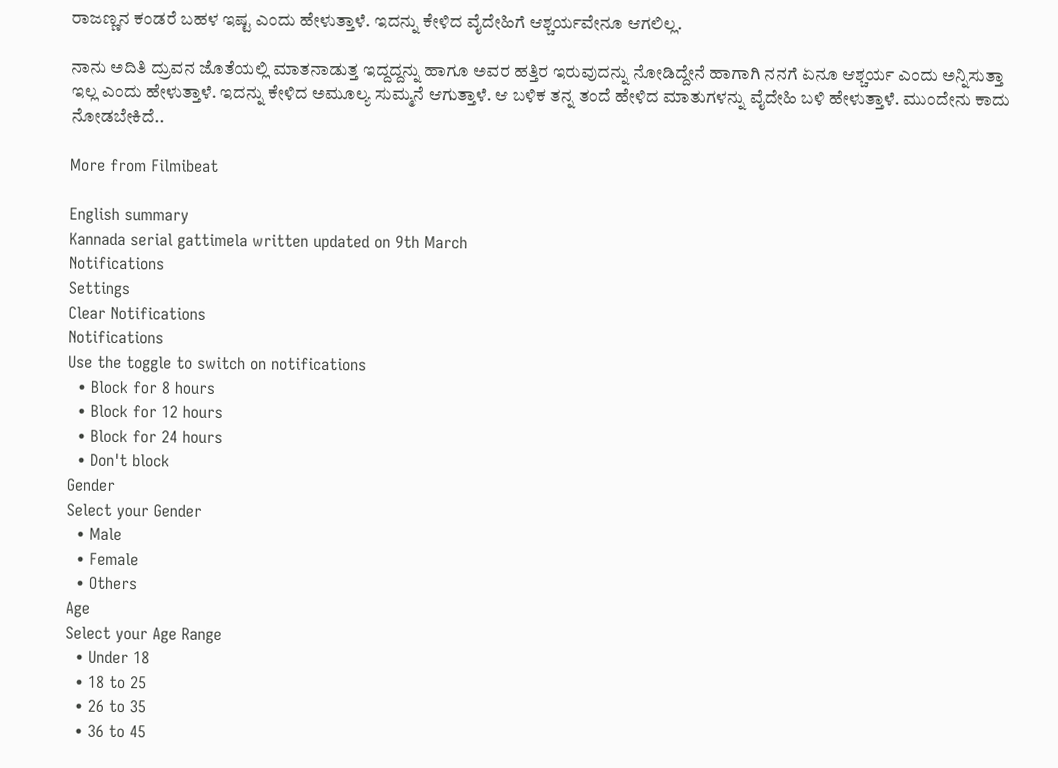ರಾಜಣ್ಣನ ಕಂಡರೆ ಬಹಳ ಇಷ್ಟ ಎಂದು ಹೇಳುತ್ತಾಳೆ. ಇದನ್ನು ಕೇಳಿದ ವೈದೇಹಿಗೆ ಆಶ್ಚರ್ಯವೇನೂ ಆಗಲಿಲ್ಲ.

ನಾನು ಅದಿತಿ ದ್ರುವನ ಜೊತೆಯಲ್ಲಿ ಮಾತನಾಡುತ್ತ ಇದ್ದದ್ದನ್ನು ಹಾಗೂ ಅವರ ಹತ್ತಿರ ಇರುವುದನ್ನು ನೋಡಿದ್ದೇನೆ ಹಾಗಾಗಿ ನನಗೆ ಏನೂ ಆಶ್ಚರ್ಯ ಎಂದು ಅನ್ನಿಸುತ್ತಾ ಇಲ್ಲ ಎಂದು ಹೇಳುತ್ತಾಳೆ. ಇದನ್ನು ಕೇಳಿದ ಅಮೂಲ್ಯ ಸುಮ್ಮನೆ ಆಗುತ್ತಾಳೆ. ಆ ಬಳಿಕ ತನ್ನ ತಂದೆ ಹೇಳಿದ ಮಾತುಗಳನ್ನು ವೈದೇಹಿ ಬಳಿ ಹೇಳುತ್ತಾಳೆ. ಮುಂದೇನು ಕಾದು ನೋಡಬೇಕಿದೆ..

More from Filmibeat

English summary
Kannada serial gattimela written updated on 9th March
Notifications
Settings
Clear Notifications
Notifications
Use the toggle to switch on notifications
  • Block for 8 hours
  • Block for 12 hours
  • Block for 24 hours
  • Don't block
Gender
Select your Gender
  • Male
  • Female
  • Others
Age
Select your Age Range
  • Under 18
  • 18 to 25
  • 26 to 35
  • 36 to 45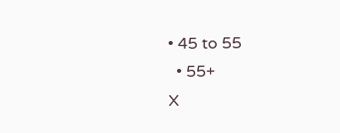• 45 to 55
  • 55+
X